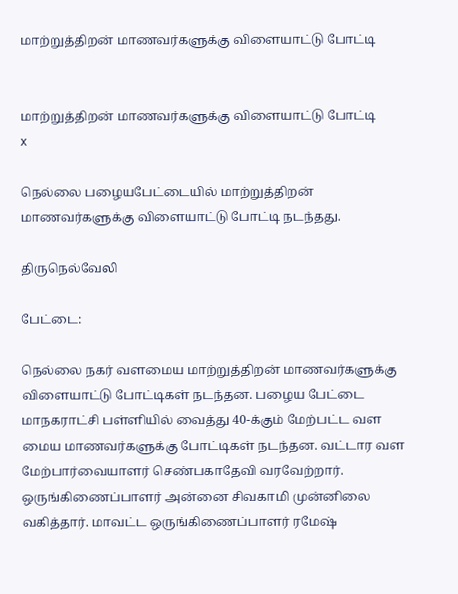மாற்றுத்திறன் மாணவர்களுக்கு விளையாட்டு போட்டி


மாற்றுத்திறன் மாணவர்களுக்கு விளையாட்டு போட்டி
x

நெல்லை பழையபேட்டையில் மாற்றுத்திறன் மாணவர்களுக்கு விளையாட்டு போட்டி நடந்தது.

திருநெல்வேலி

பேட்டை:

நெல்லை நகர் வளமைய மாற்றுத்திறன் மாணவர்களுக்கு விளையாட்டு போட்டிகள் நடந்தன. பழைய பேட்டை மாநகராட்சி பள்ளியில் வைத்து 40-க்கும் மேற்பட்ட வள மைய மாணவர்களுக்கு போட்டிகள் நடந்தன. வட்டார வள மேற்பார்வையாளர் செண்பகாதேவி வரவேற்றார். ஒருங்கிணைப்பாளர் அன்னை சிவகாமி முன்னிலை வகித்தார். மாவட்ட ஒருங்கிணைப்பாளர் ரமேஷ்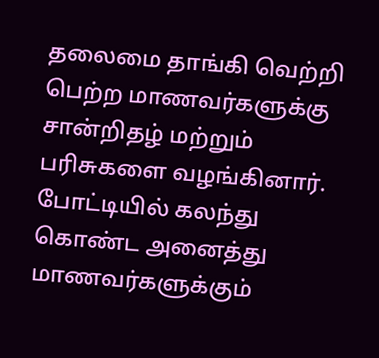தலைமை தாங்கி வெற்றி பெற்ற மாணவர்களுக்கு சான்றிதழ் மற்றும் பரிசுகளை வழங்கினார். போட்டியில் கலந்து கொண்ட அனைத்து மாணவர்களுக்கும்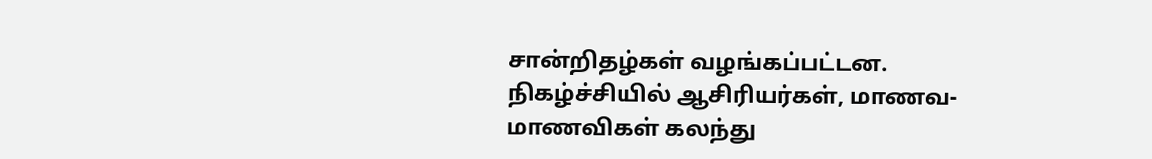சான்றிதழ்கள் வழங்கப்பட்டன. நிகழ்ச்சியில் ஆசிரியர்கள், மாணவ-மாணவிகள் கலந்து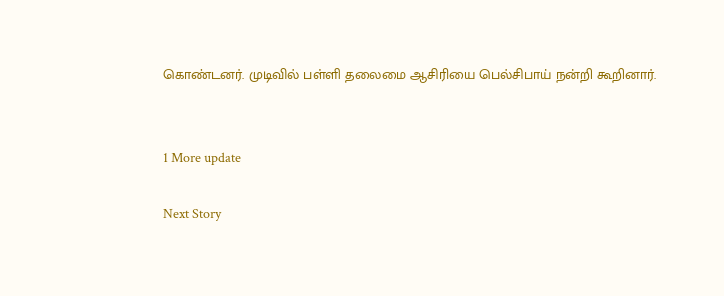கொண்டனர். முடிவில் பள்ளி தலைமை ஆசிரியை பெல்சிபாய் நன்றி கூறினார்.


1 More update

Next Story